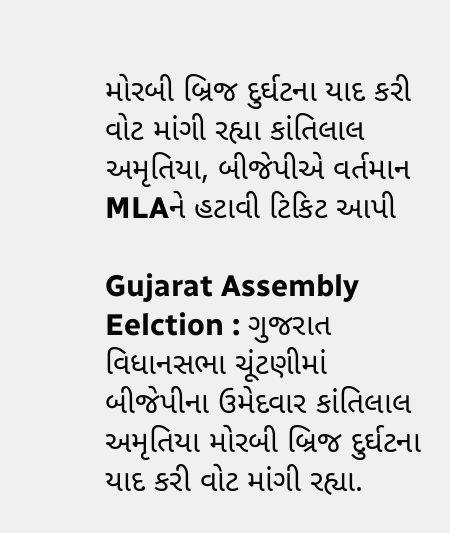મોરબી બ્રિજ દુર્ઘટના યાદ કરી વોટ માંગી રહ્યા કાંતિલાલ અમૃતિયા, બીજેપીએ વર્તમાન MLAને હટાવી ટિકિટ આપી

Gujarat Assembly Eelction : ગુજરાત વિધાનસભા ચૂંટણીમાં બીજેપીના ઉમેદવાર કાંતિલાલ અમૃતિયા મોરબી બ્રિજ દુર્ઘટના યાદ કરી વોટ માંગી રહ્યા.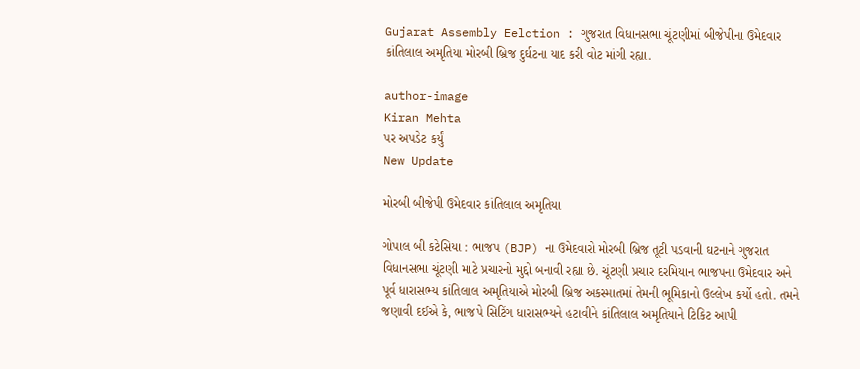Gujarat Assembly Eelction : ગુજરાત વિધાનસભા ચૂંટણીમાં બીજેપીના ઉમેદવાર કાંતિલાલ અમૃતિયા મોરબી બ્રિજ દુર્ઘટના યાદ કરી વોટ માંગી રહ્યા.

author-image
Kiran Mehta
પર અપડેટ કર્યું
New Update

મોરબી બીજેપી ઉમેદવાર કાંતિલાલ અમૃતિયા

ગોપાલ બી કટેસિયા : ભાજપ (BJP) ના ઉમેદવારો મોરબી બ્રિજ તૂટી પડવાની ઘટનાને ગુજરાત વિધાનસભા ચૂંટણી માટે પ્રચારનો મુદ્દો બનાવી રહ્યા છે. ચૂંટણી પ્રચાર દરમિયાન ભાજપના ઉમેદવાર અને પૂર્વ ધારાસભ્ય કાંતિલાલ અમૃતિયાએ મોરબી બ્રિજ અકસ્માતમાં તેમની ભૂમિકાનો ઉલ્લેખ કર્યો હતો. તમને જણાવી દઈએ કે, ભાજપે સિટિંગ ધારાસભ્યને હટાવીને કાંતિલાલ અમૃતિયાને ટિકિટ આપી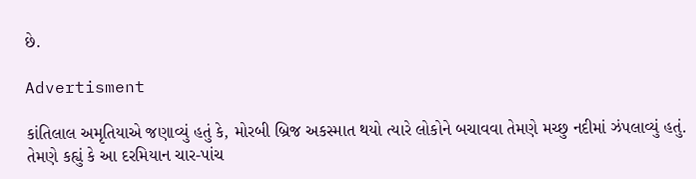છે.

Advertisment

કાંતિલાલ અમૃતિયાએ જણાવ્યું હતું કે, મોરબી બ્રિજ અકસ્માત થયો ત્યારે લોકોને બચાવવા તેમણે મચ્છુ નદીમાં ઝંપલાવ્યું હતું. તેમણે કહ્યું કે આ દરમિયાન ચાર-પાંચ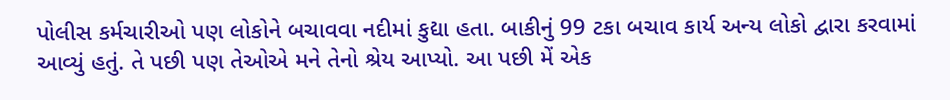પોલીસ કર્મચારીઓ પણ લોકોને બચાવવા નદીમાં કુદ્યા હતા. બાકીનું 99 ટકા બચાવ કાર્ય અન્ય લોકો દ્વારા કરવામાં આવ્યું હતું. તે પછી પણ તેઓએ મને તેનો શ્રેય આપ્યો. આ પછી મેં એક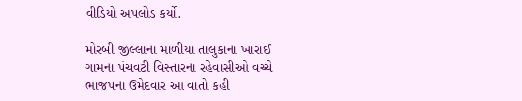વીડિયો અપલોડ કર્યો.

મોરબી જીલ્લાના માળીયા તાલુકાના ખારાઈ ગામના પંચવટી વિસ્તારના રહેવાસીઓ વચ્ચે ભાજપના ઉમેદવાર આ વાતો કહી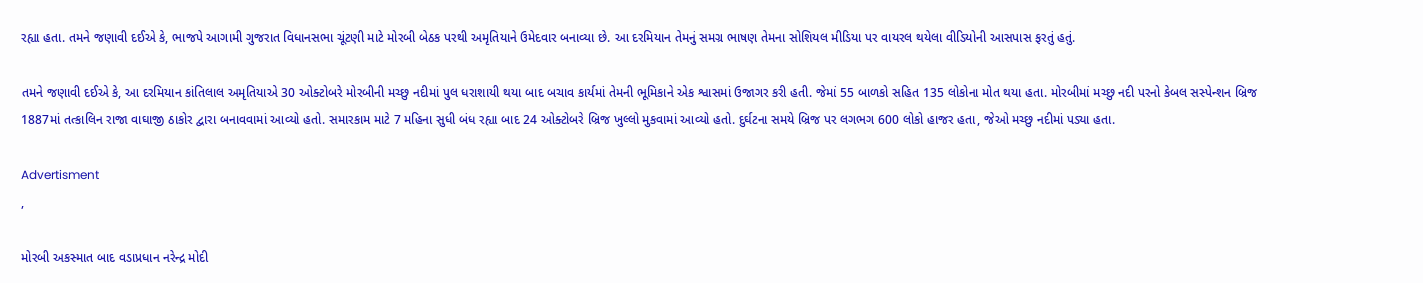રહ્યા હતા. તમને જણાવી દઈએ કે, ભાજપે આગામી ગુજરાત વિધાનસભા ચૂંટણી માટે મોરબી બેઠક પરથી અમૃતિયાને ઉમેદવાર બનાવ્યા છે. આ દરમિયાન તેમનું સમગ્ર ભાષણ તેમના સોશિયલ મીડિયા પર વાયરલ થયેલા વીડિયોની આસપાસ ફરતું હતું.

તમને જણાવી દઈએ કે, આ દરમિયાન કાંતિલાલ અમૃતિયાએ 30 ઓક્ટોબરે મોરબીની મચ્છુ નદીમાં પુલ ધરાશાયી થયા બાદ બચાવ કાર્યમાં તેમની ભૂમિકાને એક શ્વાસમાં ઉજાગર કરી હતી. જેમાં 55 બાળકો સહિત 135 લોકોના મોત થયા હતા. મોરબીમાં મચ્છુ નદી પરનો કેબલ સસ્પેન્શન બ્રિજ 1887માં તત્કાલિન રાજા વાઘાજી ઠાકોર દ્વારા બનાવવામાં આવ્યો હતો. સમારકામ માટે 7 મહિના સુધી બંધ રહ્યા બાદ 24 ઓક્ટોબરે બ્રિજ ખુલ્લો મુકવામાં આવ્યો હતો. દુર્ઘટના સમયે બ્રિજ પર લગભગ 600 લોકો હાજર હતા, જેઓ મચ્છુ નદીમાં પડ્યા હતા.

Advertisment
,

મોરબી અકસ્માત બાદ વડાપ્રધાન નરેન્દ્ર મોદી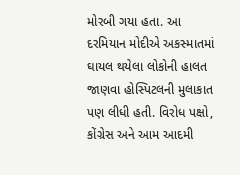મોરબી ગયા હતા. આ દરમિયાન મોદીએ અકસ્માતમાં ઘાયલ થયેલા લોકોની હાલત જાણવા હોસ્પિટલની મુલાકાત પણ લીધી હતી. વિરોધ પક્ષો, કોંગ્રેસ અને આમ આદમી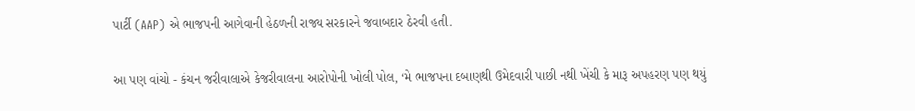પાર્ટી (AAP) એ ભાજપની આગેવાની હેઠળની રાજ્ય સરકારને જવાબદાર ઠેરવી હતી.

આ પણ વાંચો - કંચન જરીવાલાએ કેજરીવાલના આરોપોની ખોલી પોલ, ‘મે ભાજપના દબાણથી ઉમેદવારી પાછી નથી ખેંચી કે મારૂ અપહરણ પણ થયું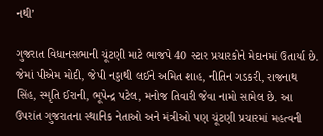નથી’

ગુજરાત વિધાનસભાની ચૂંટણી માટે ભાજપે 40 સ્ટાર પ્રચારકોને મેદાનમાં ઉતાર્યા છે. જેમાં પીએમ મોદી, જેપી નડ્ડાથી લઈને અમિત શાહ, નીતિન ગડકરી, રાજનાથ સિંહ, સ્મૃતિ ઈરાની, ભૂપેન્દ્ર પટેલ, મનોજ તિવારી જેવા નામો સામેલ છે. આ ઉપરાંત ગુજરાતના સ્થાનિક નેતાઓ અને મંત્રીઓ પણ ચૂંટણી પ્રચારમાં મહત્વની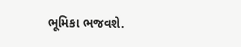ભૂમિકા ભજવશે.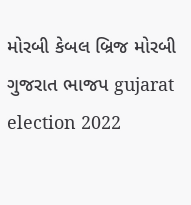મોરબી કેબલ બ્રિજ મોરબી ગુજરાત ભાજપ gujarat election 2022